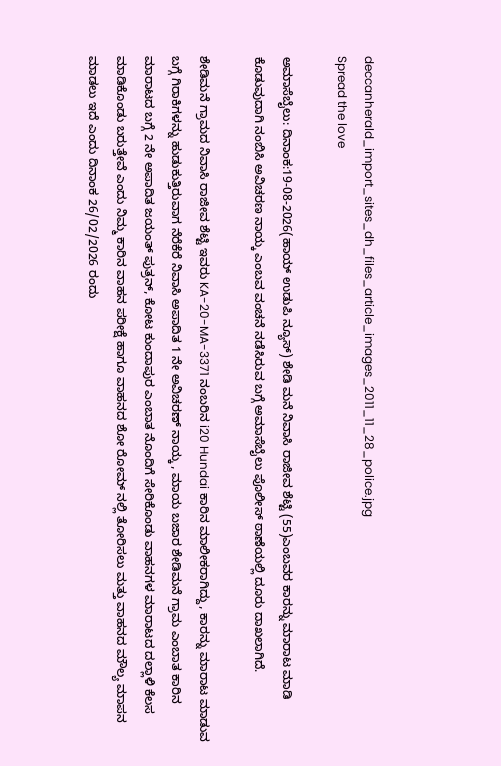deccanherald_import_sites_dh_files_article_images_2011_11_28_police.jpg
Spread the love

ಅಮಾಸೆಬೈಲು: ದಿನಾಂಕ:19-08-2026(ಹಾಯ್ ಉಡುಪಿ ನ್ಯೂಸ್) ಶೇಡಿ ಮನೆ ನಿವಾಸಿ ರಾಜೀವ ಶೆಟ್ಟಿ (55)ಎಂಬವರ ಕಾರನ್ನು ಮಾರಾಟ ಮಾಡಿ ಕೊಡುವುದಾಗಿ ನಂಬಿಸಿ ಅವಿಚರಣ ನಾಯ್ಕ ಎಂಬವ ವಂಚನೆ ನಡೆಸಿರುವ ಬಗ್ಗೆ ಅಮಾಸೆಬೈಲು ಪೊಲೀಸ್ ಠಾಣೆಯಲ್ಲಿ ದೂರು ದಾಖಲಾಗಿದೆ.

ಶೇಡಿಮನೆ ಗ್ರಾಮದ ನಿವಾಸಿ ರಾಜೀವ ಶೆಟ್ಟಿ ಇವರು KA-20-MA-3371 ನಂಬರಿನ i20 Hundai ಕಾರಿನ ಮಾಲೀಕರಾಗಿದ್ದು, ಕಾರನ್ನು ಮಾರಾಟ ಮಾಡುವ ಬಗ್ಗೆ ಗಿರಾಕಿಗಳನ್ನು ಹುಡುಕುತ್ತಿರುವಾಗ ನೆರೆಕೆರೆ ನಿವಾಸಿ ಅಪಾದಿತ 1 ನೇ ಅವಿಚರಣ್‌ ನಾಯ್ಕ , ಮಾಯ ಬಜಾರ ಶೇಡಿಮನೆ ಗ್ರಾಮ ಎಂಬಾತ ಕಾರಿನ ಮಾರಾಟದ ಬಗ್ಗೆ 2 ನೇ ಅಪಾದಿತ ಜಯಂತ್‌ ಪುತ್ರನ್, ಕೋಟ ಕುಂದಾಪುರ ಎಂಬಾತ ನೊಂದಿಗೆ ಸೇರಿಕೊಂಡು ವಾಹನಗಳ ಮಾರಾಟದ ದಲ್ಲಾಳಿ ಕೆಲಸ ಮಾಡಿಕೊಂಡು ಬರುತ್ತೇವೆ ಎಂದು ನಿಮ್ಮ ಕಾರಿನ ವಾಹನ ಪರೀಕ್ಷೆ ಹಾಗೂ ವಾಹನದ ಶೋ ರೋಮ್‌ ನಲ್ಲಿ ತೋರಿಸಲು ಮತ್ತು ವಾಹನದ ಮೌಲ್ಯ ಮಾಪನ ಮಾಡಲು ಇದೆ ಎಂದು ದಿನಾಂಕ 26/02/2026 ರಂದು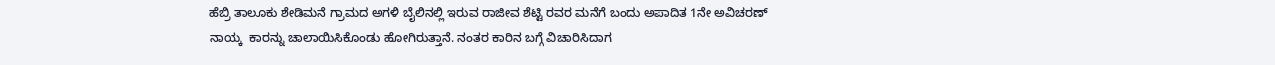ಹೆಬ್ರಿ ತಾಲೂಕು ಶೇಡಿಮನೆ ಗ್ರಾಮದ ಅಗಳಿ ಬೈಲಿನಲ್ಲಿ ಇರುವ ರಾಜೀವ ಶೆಟ್ಟಿ ರವರ ಮನೆಗೆ ಬಂದು ಅಪಾದಿತ 1ನೇ ಅವಿಚರಣ್ ನಾಯ್ಕ  ಕಾರನ್ನು ಚಾಲಾಯಿಸಿಕೊಂಡು ಹೋಗಿರುತ್ತಾನೆ. ನಂತರ ಕಾರಿನ ಬಗ್ಗೆ ವಿಚಾರಿಸಿದಾಗ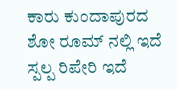ಕಾರು ಕುಂದಾಪುರದ ಶೋ ರೂಮ್‌ ನಲ್ಲಿ ಇದೆ ಸ್ಪಲ್ಪ ರಿಪೇರಿ ಇದೆ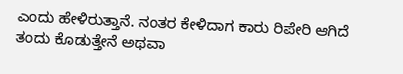ಎಂದು ಹೇಳಿರುತ್ತಾನೆ. ನಂತರ ಕೇಳಿದಾಗ ಕಾರು ರಿಪೇರಿ ಆಗಿದೆ ತಂದು ಕೊಡುತ್ತೇನೆ ಅಥವಾ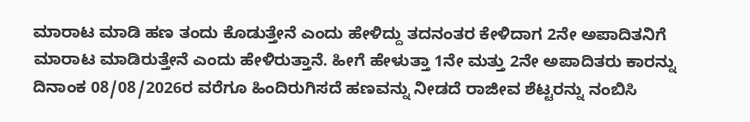ಮಾರಾಟ ಮಾಡಿ ಹಣ ತಂದು ಕೊಡುತ್ತೇನೆ ಎಂದು ಹೇಳಿದ್ದು ತದನಂತರ ಕೇಳಿದಾಗ 2ನೇ ಅಪಾದಿತನಿಗೆ ಮಾರಾಟ ಮಾಡಿರುತ್ತೇನೆ ಎಂದು ಹೇಳಿರುತ್ತಾನೆ. ಹೀಗೆ ಹೇಳುತ್ತಾ 1ನೇ ಮತ್ತು 2ನೇ ಅಪಾದಿತರು ಕಾರನ್ನು ದಿನಾಂಕ 08/08/2026ರ ವರೆಗೂ ಹಿಂದಿರುಗಿಸದೆ ಹಣವನ್ನು ನೀಡದೆ ರಾಜೀವ ಶೆಟ್ಟರನ್ನು ನಂಬಿಸಿ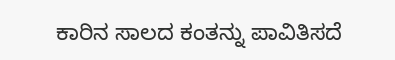ಕಾರಿನ ಸಾಲದ ಕಂತನ್ನು ಪಾವಿತಿಸದೆ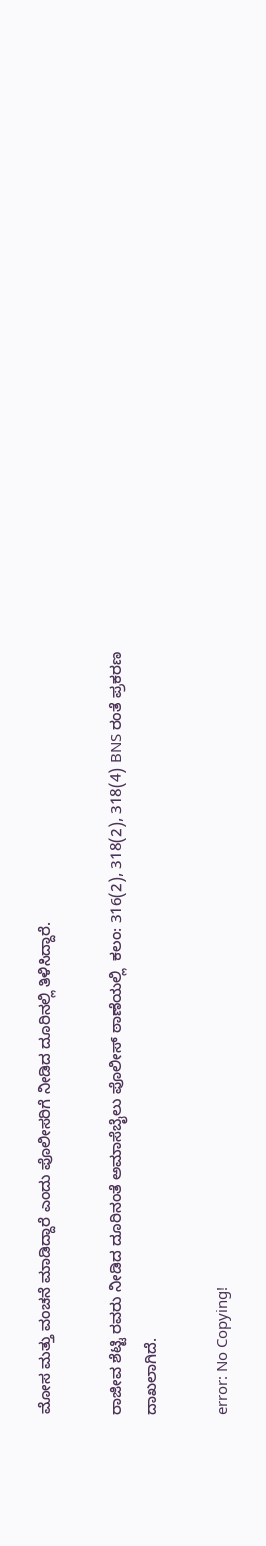ಮೋಸ ಮತ್ತು ವಂಚನೆ ಮಾಡಿದ್ದಾರೆ ಎಂದು ಪೊಲೀಸರಿಗೆ ನೀಡಿದ ದೂರಿನಲ್ಲಿ ತಿಳಿಸಿದ್ದಾರೆ.

ರಾಜೀವ ಶೆಟ್ಟಿ ರವರು ನೀಡಿದ ದೂರಿನಂತೆ ಅಮಾಸೆಬೈಲು ಪೊಲೀಸ್‌ ಠಾಣೆಯಲ್ಲಿ  ಕಲಂ: 316(2), 318(2), 318(4) BNS ರಂತೆ ಪ್ರಕರಣ ದಾಖಲಾಗಿದೆ.

error: No Copying!